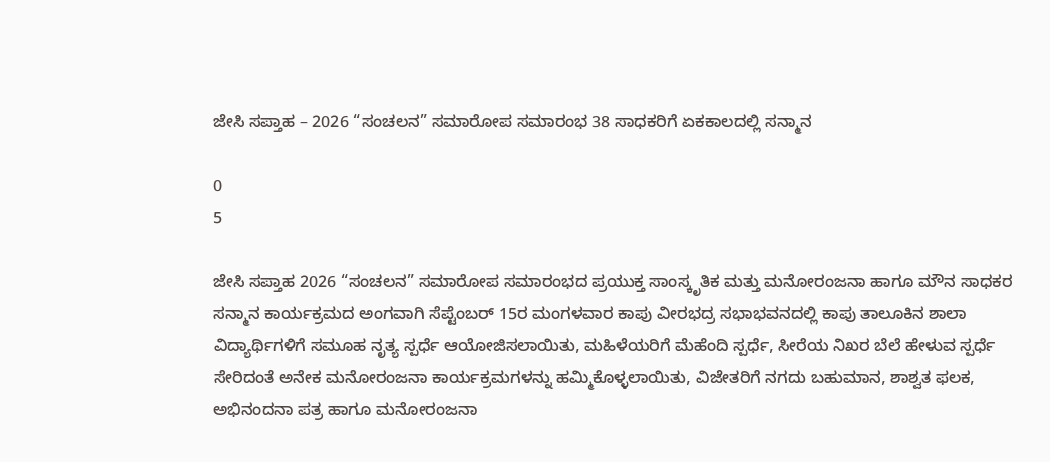ಜೇಸಿ ಸಪ್ತಾಹ – 2026 “ಸಂಚಲನ” ಸಮಾರೋಪ ಸಮಾರಂಭ 38 ಸಾಧಕರಿಗೆ ಏಕಕಾಲದಲ್ಲಿ ಸನ್ಮಾನ

0
5

ಜೇಸಿ ಸಪ್ತಾಹ 2026 “ಸಂಚಲನ” ಸಮಾರೋಪ ಸಮಾರಂಭದ ಪ್ರಯುಕ್ತ ಸಾಂಸ್ಕೃತಿಕ ಮತ್ತು ಮನೋರಂಜನಾ ಹಾಗೂ ಮೌನ ಸಾಧಕರ ಸನ್ಮಾನ ಕಾರ್ಯಕ್ರಮದ ಅಂಗವಾಗಿ ಸೆಪ್ಟೆಂಬರ್ 15ರ ಮಂಗಳವಾರ ಕಾಪು ವೀರಭದ್ರ ಸಭಾಭವನದಲ್ಲಿ ಕಾಪು ತಾಲೂಕಿನ ಶಾಲಾ ವಿದ್ಯಾರ್ಥಿಗಳಿಗೆ ಸಮೂಹ ನೃತ್ಯ ಸ್ಪರ್ಧೆ ಆಯೋಜಿಸಲಾಯಿತು, ಮಹಿಳೆಯರಿಗೆ ಮೆಹೆಂದಿ ಸ್ಪರ್ಧೆ, ಸೀರೆಯ ನಿಖರ ಬೆಲೆ ಹೇಳುವ ಸ್ಪರ್ಧೆ ಸೇರಿದಂತೆ ಅನೇಕ ಮನೋರಂಜನಾ ಕಾರ್ಯಕ್ರಮಗಳನ್ನು ಹಮ್ಮಿಕೊಳ್ಳಲಾಯಿತು, ವಿಜೇತರಿಗೆ ನಗದು ಬಹುಮಾನ, ಶಾಶ್ವತ ಫಲಕ, ಅಭಿನಂದನಾ ಪತ್ರ ಹಾಗೂ ಮನೋರಂಜನಾ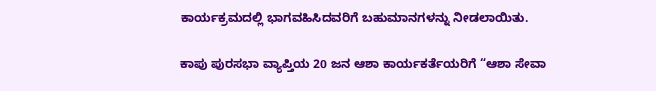ಕಾರ್ಯಕ್ರಮದಲ್ಲಿ ಭಾಗವಹಿಸಿದವರಿಗೆ ಬಹುಮಾನಗಳನ್ನು ನೀಡಲಾಯಿತು.

ಕಾಪು ಪುರಸಭಾ ವ್ಯಾಪ್ತಿಯ 20 ಜನ ಆಶಾ ಕಾರ್ಯಕರ್ತೆಯರಿಗೆ “ಆಶಾ ಸೇವಾ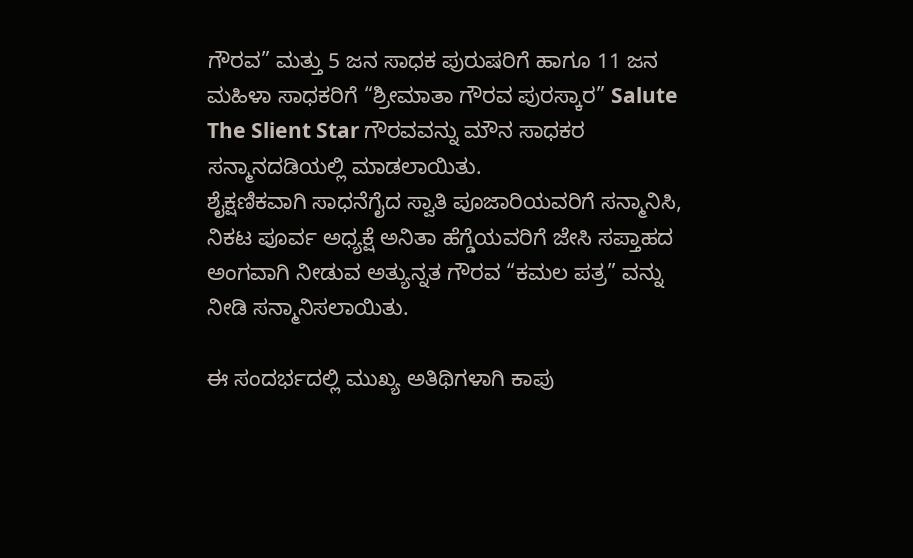ಗೌರವ” ಮತ್ತು 5 ಜನ ಸಾಧಕ ಪುರುಷರಿಗೆ ಹಾಗೂ 11 ಜನ ಮಹಿಳಾ ಸಾಧಕರಿಗೆ “ಶ್ರೀಮಾತಾ ಗೌರವ ಪುರಸ್ಕಾರ” Salute The Slient Star ಗೌರವವನ್ನು ಮೌನ ಸಾಧಕರ ಸನ್ಮಾನದಡಿಯಲ್ಲಿ ಮಾಡಲಾಯಿತು.
ಶೈಕ್ಷಣಿಕವಾಗಿ ಸಾಧನೆಗೈದ ಸ್ವಾತಿ ಪೂಜಾರಿಯವರಿಗೆ ಸನ್ಮಾನಿಸಿ, ನಿಕಟ ಪೂರ್ವ ಅಧ್ಯಕ್ಷೆ ಅನಿತಾ ಹೆಗ್ಡೆಯವರಿಗೆ ಜೇಸಿ ಸಪ್ತಾಹದ ಅಂಗವಾಗಿ ನೀಡುವ ಅತ್ಯುನ್ನತ ಗೌರವ “ಕಮಲ ಪತ್ರ” ವನ್ನು ನೀಡಿ ಸನ್ಮಾನಿಸಲಾಯಿತು.

ಈ ಸಂದರ್ಭದಲ್ಲಿ ಮುಖ್ಯ ಅತಿಥಿಗಳಾಗಿ ಕಾಪು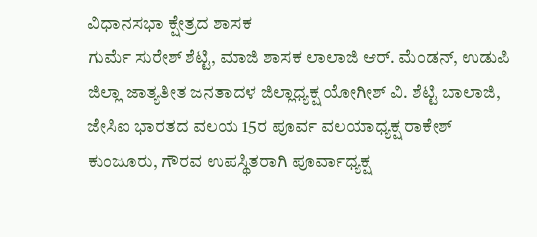ವಿಧಾನಸಭಾ ಕ್ಷೇತ್ರದ ಶಾಸಕ
ಗುರ್ಮೆ ಸುರೇಶ್ ಶೆಟ್ಟಿ, ಮಾಜಿ ಶಾಸಕ ಲಾಲಾಜಿ ಆರ್. ಮೆಂಡನ್, ಉಡುಪಿ ಜಿಲ್ಲಾ ಜಾತ್ಯತೀತ ಜನತಾದಳ ಜಿಲ್ಲಾಧ್ಯಕ್ಷ ಯೋಗೀಶ್ ವಿ. ಶೆಟ್ಟಿ ಬಾಲಾಜಿ, ಜೇಸಿಐ ಭಾರತದ ವಲಯ 15ರ ಪೂರ್ವ ವಲಯಾಧ್ಯಕ್ಷ ರಾಕೇಶ್ ಕುಂಜೂರು, ಗೌರವ ಉಪಸ್ಥಿತರಾಗಿ ಪೂರ್ವಾಧ್ಯಕ್ಷ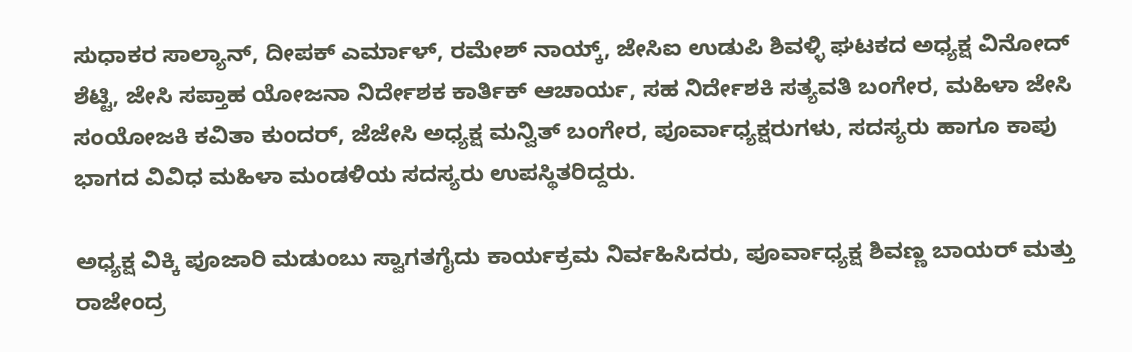ಸುಧಾಕರ ಸಾಲ್ಯಾನ್, ದೀಪಕ್ ಎರ್ಮಾಳ್, ರಮೇಶ್ ನಾಯ್ಕ್, ಜೇಸಿಐ ಉಡುಪಿ ಶಿವಳ್ಳಿ ಘಟಕದ ಅಧ್ಯಕ್ಷ ವಿನೋದ್ ಶೆಟ್ಟಿ, ಜೇಸಿ ಸಪ್ತಾಹ ಯೋಜನಾ ನಿರ್ದೇಶಕ ಕಾರ್ತಿಕ್ ಆಚಾರ್ಯ, ಸಹ ನಿರ್ದೇಶಕಿ ಸತ್ಯವತಿ ಬಂಗೇರ, ಮಹಿಳಾ ಜೇಸಿ ಸಂಯೋಜಕಿ ಕವಿತಾ ಕುಂದರ್, ಜೆಜೇಸಿ ಅಧ್ಯಕ್ಷ ಮನ್ವಿತ್ ಬಂಗೇರ, ಪೂರ್ವಾಧ್ಯಕ್ಷರುಗಳು, ಸದಸ್ಯರು ಹಾಗೂ ಕಾಪು ಭಾಗದ ವಿವಿಧ ಮಹಿಳಾ ಮಂಡಳಿಯ ಸದಸ್ಯರು ಉಪಸ್ಥಿತರಿದ್ದರು.

ಅಧ್ಯಕ್ಷ ವಿಕ್ಕಿ ಪೂಜಾರಿ ಮಡುಂಬು ಸ್ವಾಗತಗೈದು ಕಾರ್ಯಕ್ರಮ ನಿರ್ವಹಿಸಿದರು, ಪೂರ್ವಾಧ್ಯಕ್ಷ ಶಿವಣ್ಣ ಬಾಯರ್ ಮತ್ತು ರಾಜೇಂದ್ರ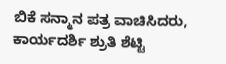ಬಿಕೆ ಸನ್ಮಾನ ಪತ್ರ ವಾಚಿಸಿದರು, ಕಾರ್ಯದರ್ಶಿ ಶ್ರುತಿ ಶೆಟ್ಟಿ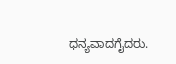ಧನ್ಯವಾದಗೈದರು.